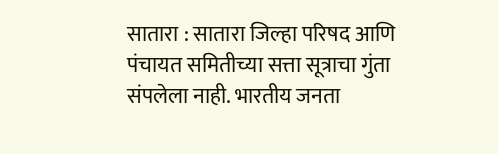सातारा : सातारा जिल्हा परिषद आणि पंचायत समितीच्या सत्ता सूत्राचा गुंता संपलेला नाही. भारतीय जनता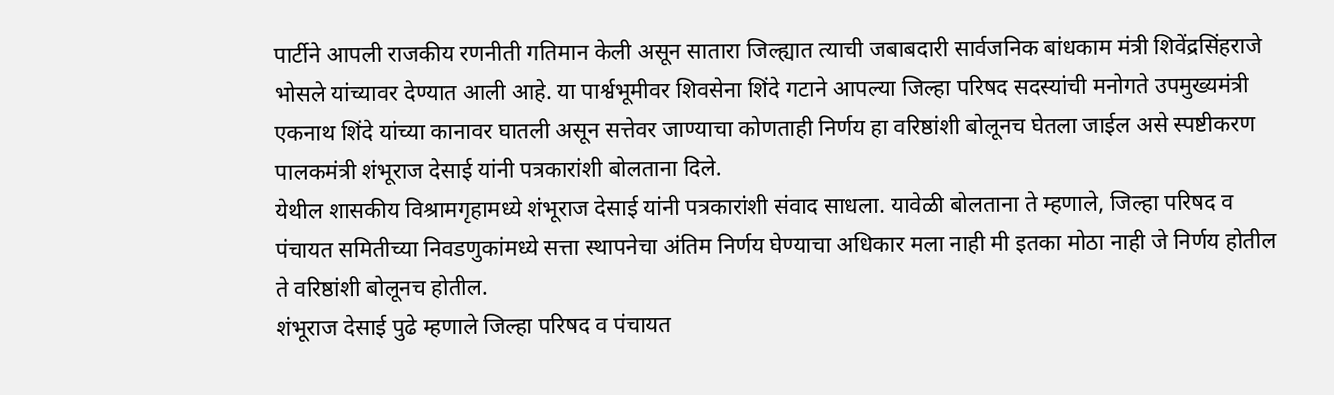पार्टीने आपली राजकीय रणनीती गतिमान केली असून सातारा जिल्ह्यात त्याची जबाबदारी सार्वजनिक बांधकाम मंत्री शिवेंद्रसिंहराजे भोसले यांच्यावर देण्यात आली आहे. या पार्श्वभूमीवर शिवसेना शिंदे गटाने आपल्या जिल्हा परिषद सदस्यांची मनोगते उपमुख्यमंत्री एकनाथ शिंदे यांच्या कानावर घातली असून सत्तेवर जाण्याचा कोणताही निर्णय हा वरिष्ठांशी बोलूनच घेतला जाईल असे स्पष्टीकरण पालकमंत्री शंभूराज देसाई यांनी पत्रकारांशी बोलताना दिले.
येथील शासकीय विश्रामगृहामध्ये शंभूराज देसाई यांनी पत्रकारांशी संवाद साधला. यावेळी बोलताना ते म्हणाले, जिल्हा परिषद व पंचायत समितीच्या निवडणुकांमध्ये सत्ता स्थापनेचा अंतिम निर्णय घेण्याचा अधिकार मला नाही मी इतका मोठा नाही जे निर्णय होतील ते वरिष्ठांशी बोलूनच होतील.
शंभूराज देसाई पुढे म्हणाले जिल्हा परिषद व पंचायत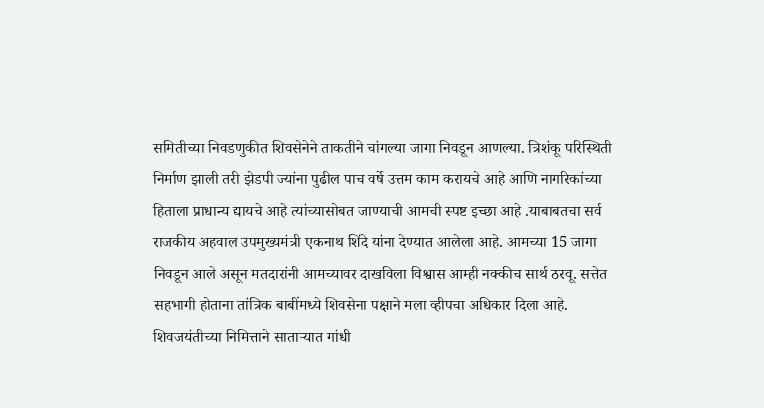समितीच्या निवडणुकीत शिवसेनेने ताकतीने चांगल्या जागा निवडून आणल्या. त्रिशंकू परिस्थिती निर्माण झाली तरी झेडपी ज्यांना पुढील पाच वर्षे उत्तम काम करायचे आहे आणि नागरिकांच्या हिताला प्राधान्य द्यायचे आहे त्यांच्यासोबत जाण्याची आमची स्पष्ट इच्छा आहे .याबाबतचा सर्व राजकीय अहवाल उपमुख्यमंत्री एकनाथ शिंदे यांना देण्यात आलेला आहे. आमच्या 15 जागा निवडून आले असून मतदारांनी आमच्यावर दाखविला विश्वास आम्ही नक्कीच सार्थ ठरवू. सत्तेत सहभागी होताना तांत्रिक बाबींमध्ये शिवसेना पक्षाने मला व्हीपचा अधिकार दिला आहे.
शिवजयंतीच्या निमित्ताने साताऱ्यात गांधी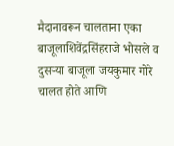मैदानावरून चालताना एका बाजूलाशिवेंद्रसिंहराजे भोसले व दुसऱ्या बाजूला जयकुमार गोरे चालत होते आणि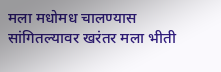मला मधोमध चालण्यास सांगितल्यावर खरंतर मला भीती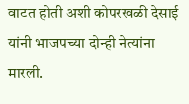वाटत होती अशी कोपरखळी देसाई यांनी भाजपच्या दोन्ही नेत्यांना मारली.